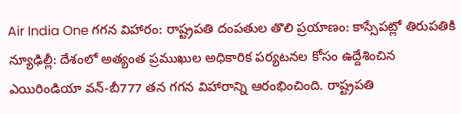Air India One గగన విహారం: రాష్ట్రపతి దంపతుల తొలి ప్రయాణం: కాస్సేపట్లో తిరుపతికి
న్యూఢిల్లీ: దేశంలో అత్యంత ప్రముఖుల అధికారిక పర్యటనల కోసం ఉద్దేశించిన ఎయిరిండియా వన్-బీ777 తన గగన విహారాన్ని ఆరంభించింది. రాష్ట్రపతి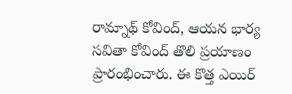రామ్నాథ్ కోవింద్, ఆయన భార్య సవితా కోవింద్ తొలి ప్రయాణం ప్రారంభించారు. ఈ కొత్త ఎయిర్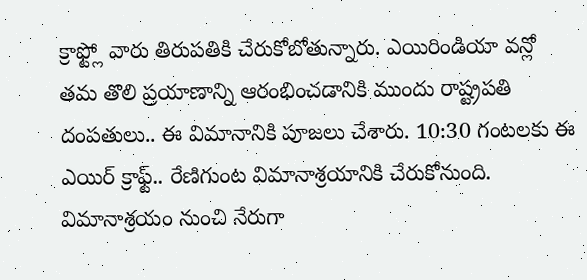క్రాఫ్ట్లో వారు తిరుపతికి చేరుకోబోతున్నారు. ఎయిరిండియా వన్లో తమ తొలి ప్రయాణాన్ని ఆరంభించడానికి ముందు రాష్ట్రపతి దంపతులు.. ఈ విమానానికి పూజలు చేశారు. 10:30 గంటలకు ఈ ఎయిర్ క్రాఫ్ట్.. రేణిగుంట విమానాశ్రయానికి చేరుకోనుంది.
విమానాశ్రయం నుంచి నేరుగా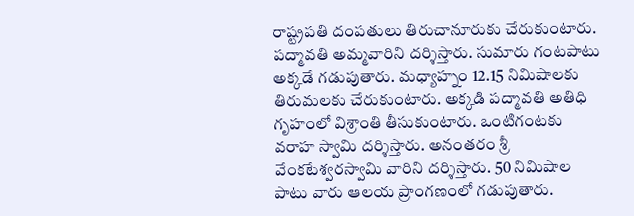రాష్ట్రపతి దంపతులు తిరుచానూరుకు చేరుకుంటారు. పద్మావతి అమ్మవారిని దర్శిస్తారు. సుమారు గంటపాటు అక్కడే గడుపుతారు. మధ్యాహ్నం 12.15 నిమిషాలకు తిరుమలకు చేరుకుంటారు. అక్కడి పద్మావతి అతిధి గృహంలో విశ్రాంతి తీసుకుంటారు. ఒంటిగంటకు వరాహ స్వామి దర్శిస్తారు. అనంతరం శ్రీ వేంకటేశ్వరస్వామి వారిని దర్శిస్తారు. 50 నిమిషాల పాటు వారు ఆలయ ప్రాంగణంలో గడుపుతారు.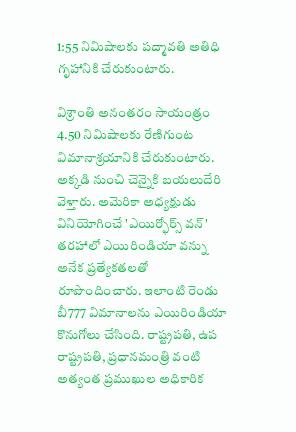1:55 నిమిషాలకు పద్మావతి అతిధి గృహానికి చేరుకుంటారు.

విశ్రాంతి అనంతరం సాయంత్రం 4.50 నిమిషాలకు రేణిగుంట విమానాశ్రయానికి చేరుకుంటారు. అక్కడి నుంచి చెన్నైకి బయలుదేరి వెళ్తారు. అమెరికా అధ్యక్షుడు వినియోగించే 'ఎయిర్ఫోర్స్ వన్' తరహాలో ఎయిరిండియా వన్ను అనేక ప్రత్యేకతలతో రూపొందించారు. ఇలాంటి రెండు బీ777 విమానాలను ఎయిరిండియా కొనుగోలు చేసింది. రాష్ట్రపతి, ఉప రాష్ట్రపతి, ప్రధానమంత్రి వంటి అత్యంత ప్రముఖుల అధికారిక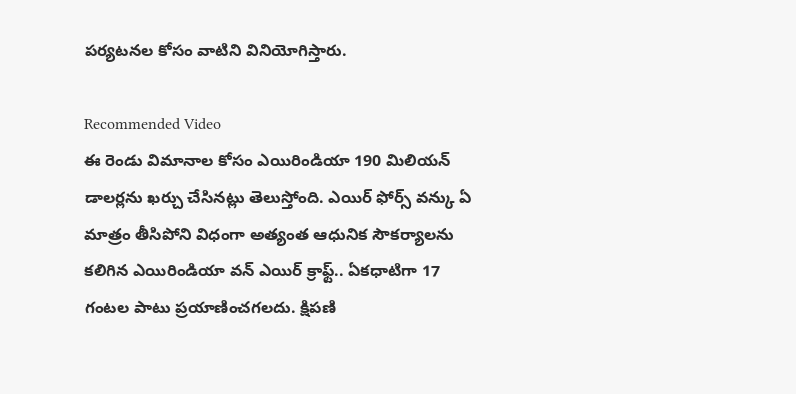పర్యటనల కోసం వాటిని వినియోగిస్తారు.

Recommended Video
ఈ రెండు విమానాల కోసం ఎయిరిండియా 190 మిలియన్ డాలర్లను ఖర్చు చేసినట్లు తెలుస్తోంది. ఎయిర్ ఫోర్స్ వన్కు ఏ మాత్రం తీసిపోని విధంగా అత్యంత ఆధునిక సౌకర్యాలను కలిగిన ఎయిరిండియా వన్ ఎయిర్ క్రాఫ్ట్.. ఏకధాటిగా 17 గంటల పాటు ప్రయాణించగలదు. క్షిపణి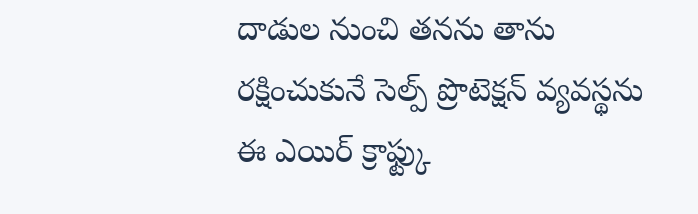దాడుల నుంచి తనను తాను రక్షించుకునే సెల్ప్ ప్రొటెక్షన్ వ్యవస్థను ఈ ఎయిర్ క్రాఫ్ట్కు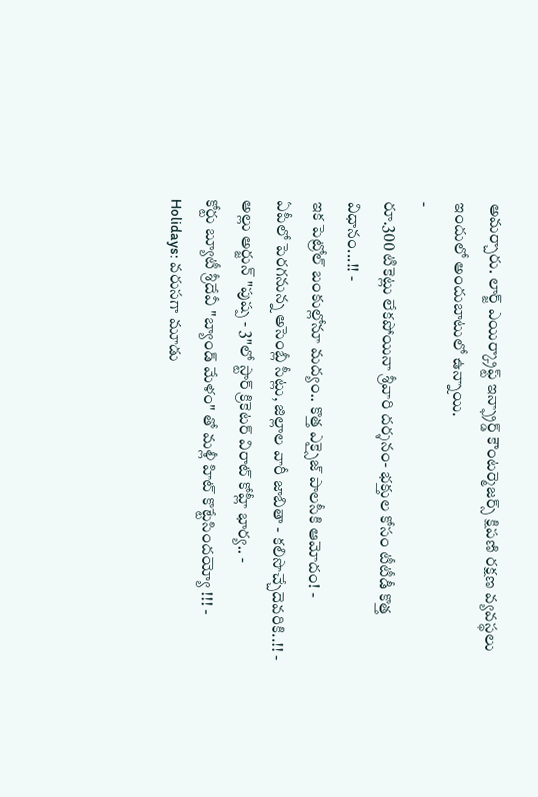అమర్చారు. లార్జ్ ఎయిర్క్రాఫ్ట్ ఇన్ఫ్రార్డ్ కౌంటర్మెజర్స్ క్షిపణి రక్షణ వ్యవస్థలు ఇందులో అందుబాటులో ఉన్నాయి.
-
రూ.300 టికెట్లు లేకపోయినా శ్రీవారి దర్శనం- భక్తుల కోసం టీటీడీ కొత్త విధానం...!! -
ఇక పెట్రోల్ బంకుల్లోనూ మద్యం.. కొత్త ఎక్సైజ్ పాలసీకి ఆమోదం! -
ఏపీలో పెరగనున్న అసెంబ్లీ సీట్లు, జిల్లాల వారీ జాబితా - కలిసొచ్చేదెవరికి..!! -
అల్లు అర్జున్ "పుష్ప - 3"లో స్టార్ క్రికెటర్ విరాట్ కోహ్లీ భార్య.. -
కోర్టు బ్యూటీ శ్రీదేవీ "బ్యాండ్ మేళం" తో మళ్లీ హిట్ కొట్టేసిందయ్యో !!! -
Holidays: వరుసగా మూడు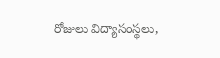రోజులు విద్యాసంస్థలు,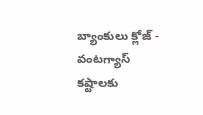బ్యాంకులు క్లోజ్ -
వంటగ్యాస్ కష్టాలకు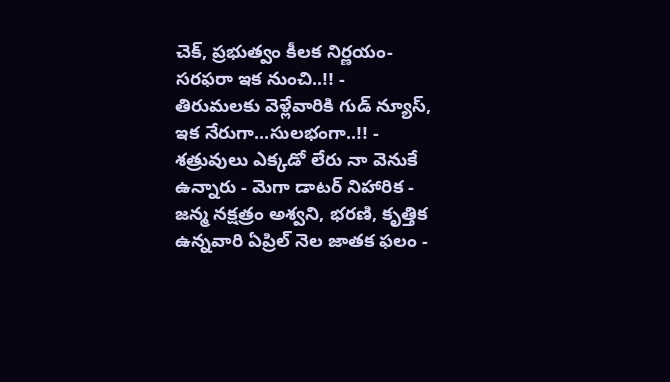చెక్, ప్రభుత్వం కీలక నిర్ణయం- సరఫరా ఇక నుంచి..!! -
తిరుమలకు వెళ్లేవారికి గుడ్ న్యూస్, ఇక నేరుగా...సులభంగా..!! -
శత్రువులు ఎక్కడో లేరు నా వెనుకే ఉన్నారు - మెగా డాటర్ నిహారిక -
జన్మ నక్షత్రం అశ్వని, భరణి, కృత్తిక ఉన్నవారి ఏప్రిల్ నెల జాతక ఫలం -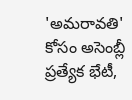'అమరావతి' కోసం అసెంబ్లీ ప్రత్యేక భేటీ,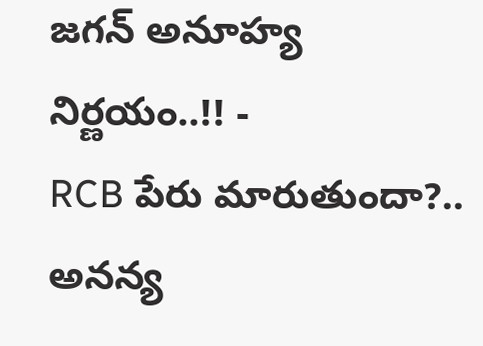జగన్ అనూహ్య నిర్ణయం..!! -
RCB పేరు మారుతుందా?.. అనన్య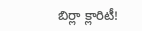బిర్లా క్లారిటీ!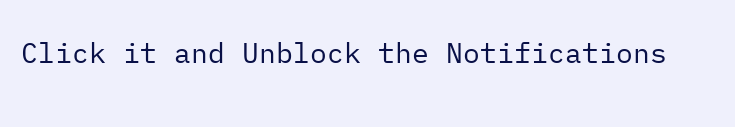Click it and Unblock the Notifications